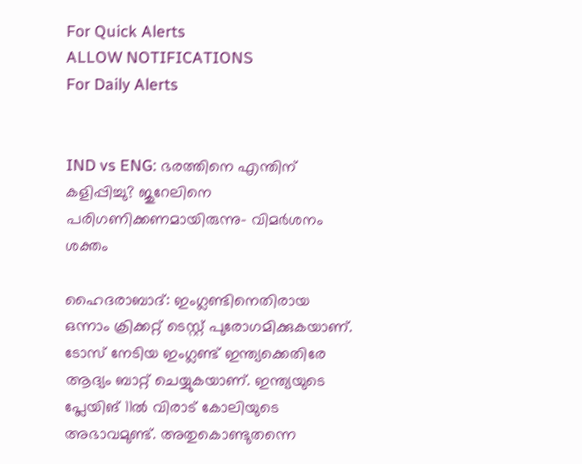For Quick Alerts
ALLOW NOTIFICATIONS
For Daily Alerts


IND vs ENG: ഭരത്തിനെ എന്തിന് കളിപ്പിച്ചു? ജുറേലിനെ പരിഗണിക്കണമായിരുന്നു- വിമര്‍ശനം ശക്തം

ഹൈദരാബാദ്: ഇംഗ്ലണ്ടിനെതിരായ ഒന്നാം ക്രിക്കറ്റ് ടെസ്റ്റ് പുരോഗമിക്കുകയാണ്. ടോസ് നേടിയ ഇംഗ്ലണ്ട് ഇന്ത്യക്കെതിരേ ആദ്യം ബാറ്റ് ചെയ്യുകയാണ്. ഇന്ത്യയുടെ പ്ലേയിങ് 11ല്‍ വിരാട് കോലിയുടെ അഭാവമുണ്ട്. അതുകൊണ്ടുതന്നെ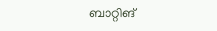ബാറ്റിങ്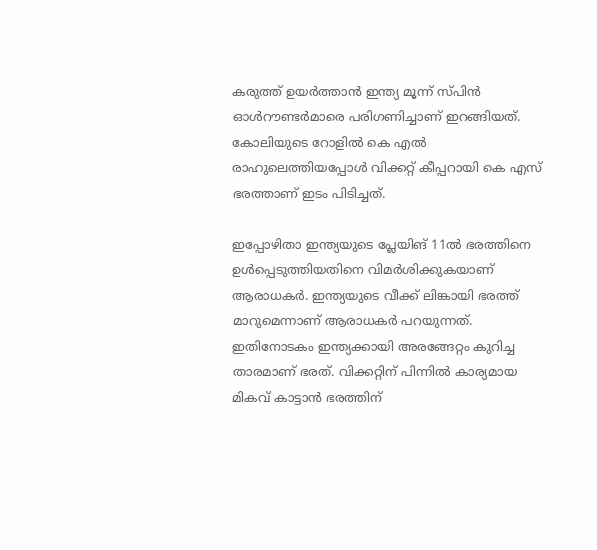കരുത്ത് ഉയര്‍ത്താന്‍ ഇന്ത്യ മൂന്ന് സ്പിന്‍ ഓള്‍റൗണ്ടര്‍മാരെ പരിഗണിച്ചാണ് ഇറങ്ങിയത്. കോലിയുടെ റോളില്‍ കെ എല്‍ രാഹുലെത്തിയപ്പോള്‍ വിക്കറ്റ് കീപ്പറായി കെ എസ് ഭരത്താണ് ഇടം പിടിച്ചത്.

ഇപ്പോഴിതാ ഇന്ത്യയുടെ പ്ലേയിങ് 11ല്‍ ഭരത്തിനെ ഉള്‍പ്പെടുത്തിയതിനെ വിമര്‍ശിക്കുകയാണ് ആരാധകര്‍. ഇന്ത്യയുടെ വീക്ക് ലിങ്കായി ഭരത്ത് മാറുമെന്നാണ് ആരാധകര്‍ പറയുന്നത്. ഇതിനോടകം ഇന്ത്യക്കായി അരങ്ങേറ്റം കുറിച്ച താരമാണ് ഭരത്. വിക്കറ്റിന് പിന്നില്‍ കാര്യമായ മികവ് കാട്ടാന്‍ ഭരത്തിന്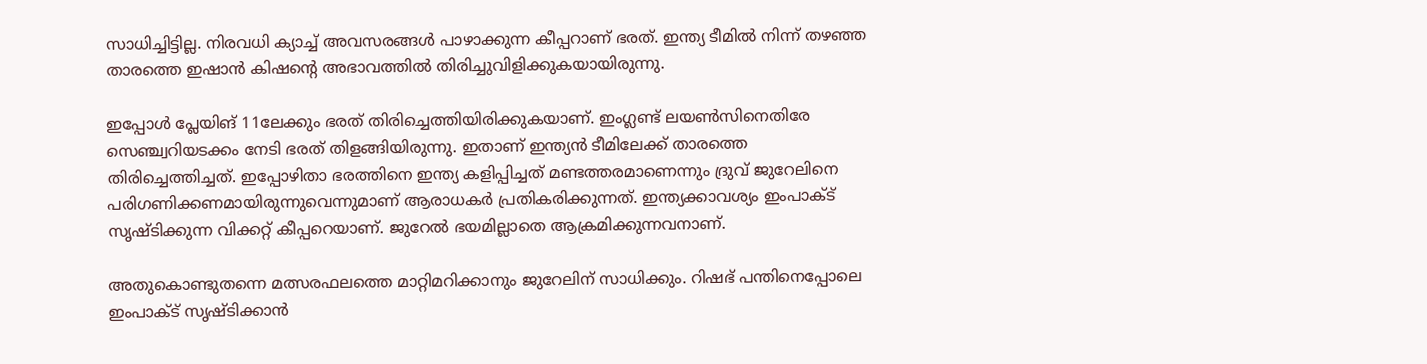സാധിച്ചിട്ടില്ല. നിരവധി ക്യാച്ച് അവസരങ്ങള്‍ പാഴാക്കുന്ന കീപ്പറാണ് ഭരത്. ഇന്ത്യ ടീമില്‍ നിന്ന് തഴഞ്ഞ താരത്തെ ഇഷാന്‍ കിഷന്റെ അഭാവത്തില്‍ തിരിച്ചുവിളിക്കുകയായിരുന്നു.

ഇപ്പോള്‍ പ്ലേയിങ് 11ലേക്കും ഭരത് തിരിച്ചെത്തിയിരിക്കുകയാണ്. ഇംഗ്ലണ്ട് ലയണ്‍സിനെതിരേ സെഞ്ച്വറിയടക്കം നേടി ഭരത് തിളങ്ങിയിരുന്നു. ഇതാണ് ഇന്ത്യന്‍ ടീമിലേക്ക് താരത്തെ തിരിച്ചെത്തിച്ചത്. ഇപ്പോഴിതാ ഭരത്തിനെ ഇന്ത്യ കളിപ്പിച്ചത് മണ്ടത്തരമാണെന്നും ദ്രുവ് ജുറേലിനെ പരിഗണിക്കണമായിരുന്നുവെന്നുമാണ് ആരാധകര്‍ പ്രതികരിക്കുന്നത്. ഇന്ത്യക്കാവശ്യം ഇംപാക്ട് സൃഷ്ടിക്കുന്ന വിക്കറ്റ് കീപ്പറെയാണ്. ജുറേല്‍ ഭയമില്ലാതെ ആക്രമിക്കുന്നവനാണ്.

അതുകൊണ്ടുതന്നെ മത്സരഫലത്തെ മാറ്റിമറിക്കാനും ജുറേലിന് സാധിക്കും. റിഷഭ് പന്തിനെപ്പോലെ ഇംപാക്ട് സൃഷ്ടിക്കാന്‍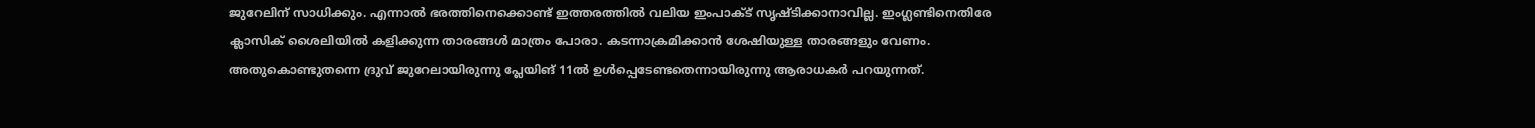ജുറേലിന് സാധിക്കും. എന്നാല്‍ ഭരത്തിനെക്കൊണ്ട് ഇത്തരത്തില്‍ വലിയ ഇംപാക്ട് സൃഷ്ടിക്കാനാവില്ല. ഇംഗ്ലണ്ടിനെതിരേ ക്ലാസിക് ശൈലിയില്‍ കളിക്കുന്ന താരങ്ങള്‍ മാത്രം പോരാ. കടന്നാക്രമിക്കാന്‍ ശേഷിയുള്ള താരങ്ങളും വേണം. അതുകൊണ്ടുതന്നെ ദ്രുവ് ജുറേലായിരുന്നു പ്ലേയിങ് 11ല്‍ ഉള്‍പ്പെടേണ്ടതെന്നായിരുന്നു ആരാധകര്‍ പറയുന്നത്.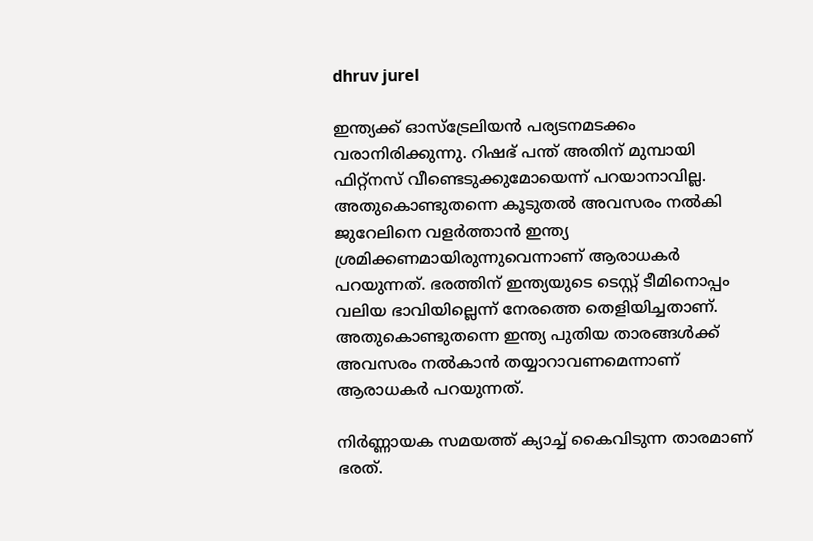dhruv jurel

ഇന്ത്യക്ക് ഓസ്‌ട്രേലിയന്‍ പര്യടനമടക്കം വരാനിരിക്കുന്നു. റിഷഭ് പന്ത് അതിന് മുമ്പായി ഫിറ്റ്‌നസ് വീണ്ടെടുക്കുമോയെന്ന് പറയാനാവില്ല. അതുകൊണ്ടുതന്നെ കൂടുതല്‍ അവസരം നല്‍കി ജുറേലിനെ വളര്‍ത്താന്‍ ഇന്ത്യ ശ്രമിക്കണമായിരുന്നുവെന്നാണ് ആരാധകര്‍ പറയുന്നത്. ഭരത്തിന് ഇന്ത്യയുടെ ടെസ്റ്റ് ടീമിനൊപ്പം വലിയ ഭാവിയില്ലെന്ന് നേരത്തെ തെളിയിച്ചതാണ്. അതുകൊണ്ടുതന്നെ ഇന്ത്യ പുതിയ താരങ്ങള്‍ക്ക് അവസരം നല്‍കാന്‍ തയ്യാറാവണമെന്നാണ് ആരാധകര്‍ പറയുന്നത്.

നിര്‍ണ്ണായക സമയത്ത് ക്യാച്ച് കൈവിടുന്ന താരമാണ് ഭരത്.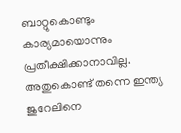ബാറ്റുകൊണ്ടും കാര്യമായൊന്നും പ്രതീക്ഷിക്കാനാവില്ല. അതുകൊണ്ട് തന്നെ ഇന്ത്യ ജുറേലിനെ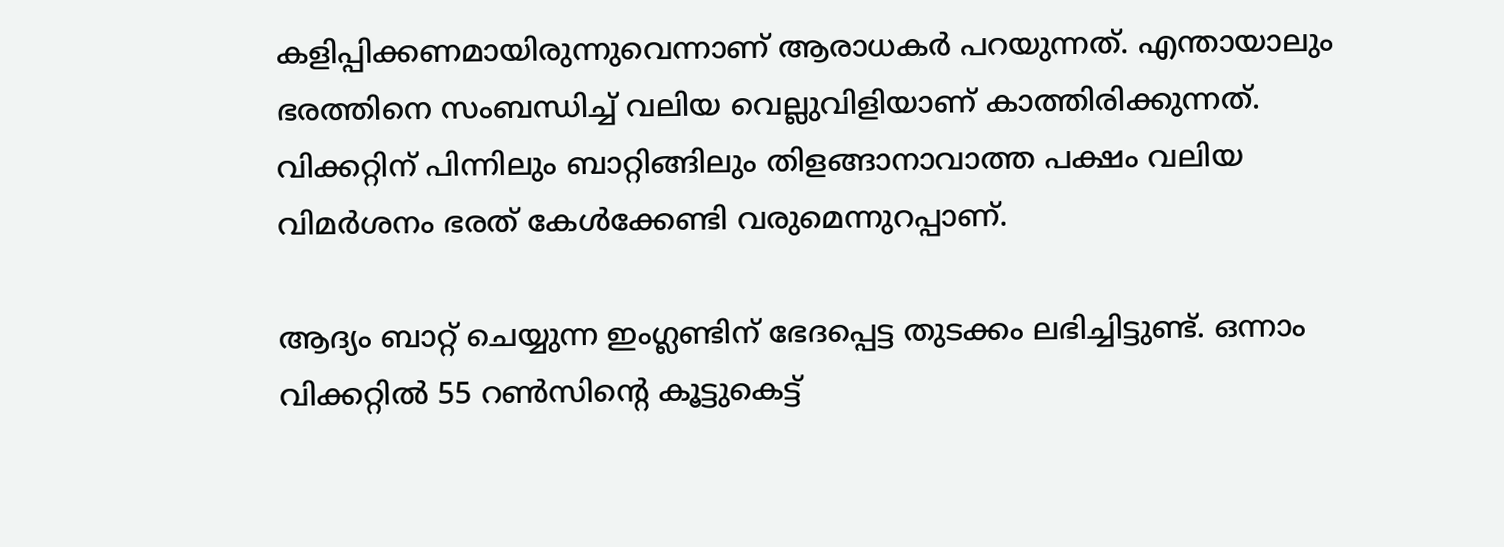കളിപ്പിക്കണമായിരുന്നുവെന്നാണ് ആരാധകര്‍ പറയുന്നത്. എന്തായാലും ഭരത്തിനെ സംബന്ധിച്ച് വലിയ വെല്ലുവിളിയാണ് കാത്തിരിക്കുന്നത്. വിക്കറ്റിന് പിന്നിലും ബാറ്റിങ്ങിലും തിളങ്ങാനാവാത്ത പക്ഷം വലിയ വിമര്‍ശനം ഭരത് കേള്‍ക്കേണ്ടി വരുമെന്നുറപ്പാണ്.

ആദ്യം ബാറ്റ് ചെയ്യുന്ന ഇംഗ്ലണ്ടിന് ഭേദപ്പെട്ട തുടക്കം ലഭിച്ചിട്ടുണ്ട്. ഒന്നാം വിക്കറ്റില്‍ 55 റണ്‍സിന്റെ കൂട്ടുകെട്ട്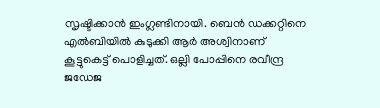സൃഷ്ടിക്കാന്‍ ഇംഗ്ലണ്ടിനായി. ബെന്‍ ഡക്കറ്റിനെ എല്‍ബിയില്‍ കുടുക്കി ആര്‍ അശ്വിനാണ് കൂട്ടുകെട്ട് പൊളിച്ചത്. ഒല്ലി പോപ്പിനെ രവീന്ദ്ര ജഡേജ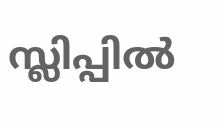സ്ലിപ്പില്‍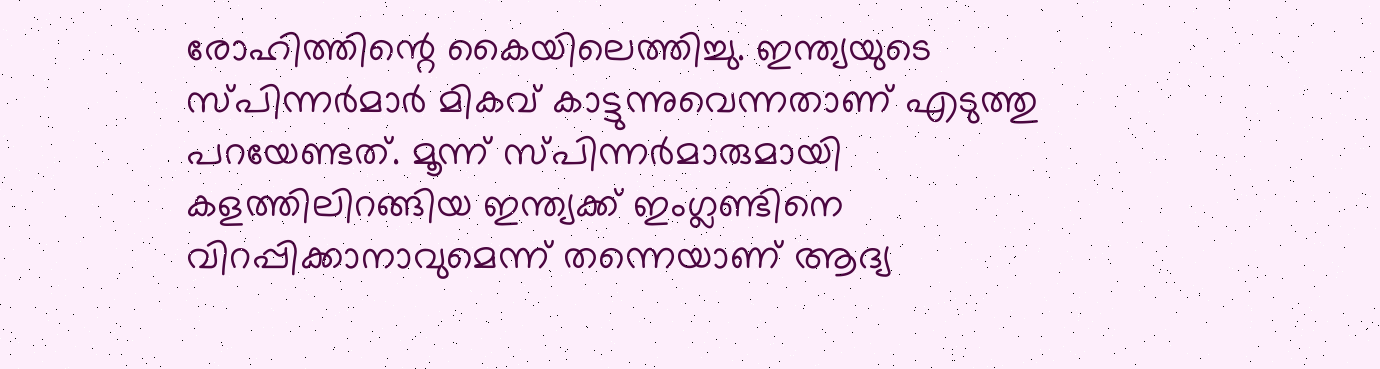രോഹിത്തിന്റെ കൈയിലെത്തിച്ചു. ഇന്ത്യയുടെ സ്പിന്നര്‍മാര്‍ മികവ് കാട്ടുന്നുവെന്നതാണ് എടുത്തു പറയേണ്ടത്. മൂന്ന് സ്പിന്നര്‍മാരുമായി കളത്തിലിറങ്ങിയ ഇന്ത്യക്ക് ഇംഗ്ലണ്ടിനെ വിറപ്പിക്കാനാവുമെന്ന് തന്നെയാണ് ആദ്യ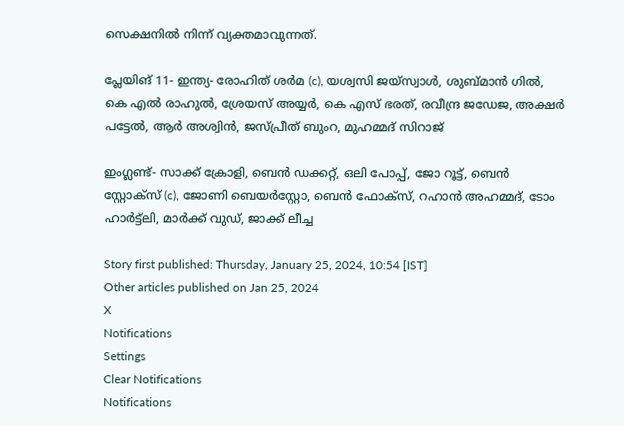സെക്ഷനില്‍ നിന്ന് വ്യക്തമാവുന്നത്.

പ്ലേയിങ് 11- ഇന്ത്യ- രോഹിത് ശര്‍മ (c), യശ്വസി ജയ്സ്വാള്‍, ശുബ്മാന്‍ ഗില്‍, കെ എല്‍ രാഹുല്‍, ശ്രേയസ് അയ്യര്‍, കെ എസ് ഭരത്, രവീന്ദ്ര ജഡേജ, അക്ഷര്‍ പട്ടേല്‍, ആര്‍ അശ്വിന്‍, ജസ്പ്രീത് ബുംറ, മുഹമ്മദ് സിറാജ്

ഇംഗ്ലണ്ട്- സാക്ക് ക്രോളി, ബെന്‍ ഡക്കറ്റ്, ഒലി പോപ്പ്, ജോ റൂട്ട്, ബെന്‍ സ്റ്റോക്സ് (c), ജോണി ബെയര്‍സ്റ്റോ, ബെന്‍ ഫോക്സ്, റഹാന്‍ അഹമ്മദ്, ടോം ഹാര്‍ട്ട്ലി, മാര്‍ക്ക് വുഡ്, ജാക്ക് ലീച്ച

Story first published: Thursday, January 25, 2024, 10:54 [IST]
Other articles published on Jan 25, 2024
X
Notifications
Settings
Clear Notifications
Notifications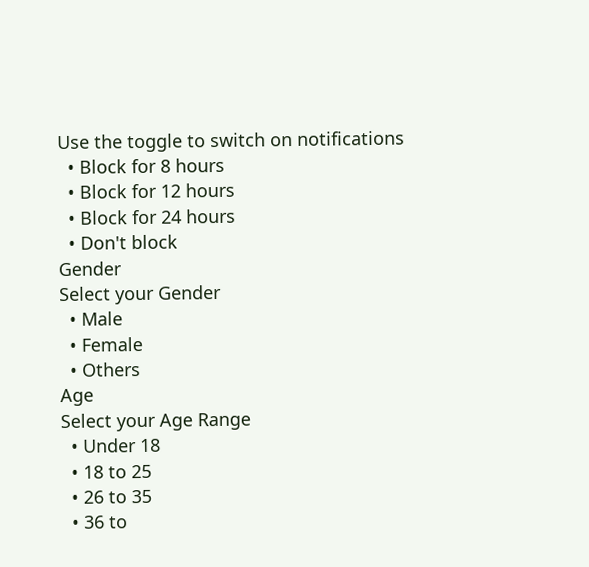Use the toggle to switch on notifications
  • Block for 8 hours
  • Block for 12 hours
  • Block for 24 hours
  • Don't block
Gender
Select your Gender
  • Male
  • Female
  • Others
Age
Select your Age Range
  • Under 18
  • 18 to 25
  • 26 to 35
  • 36 to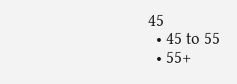45
  • 45 to 55
  • 55+